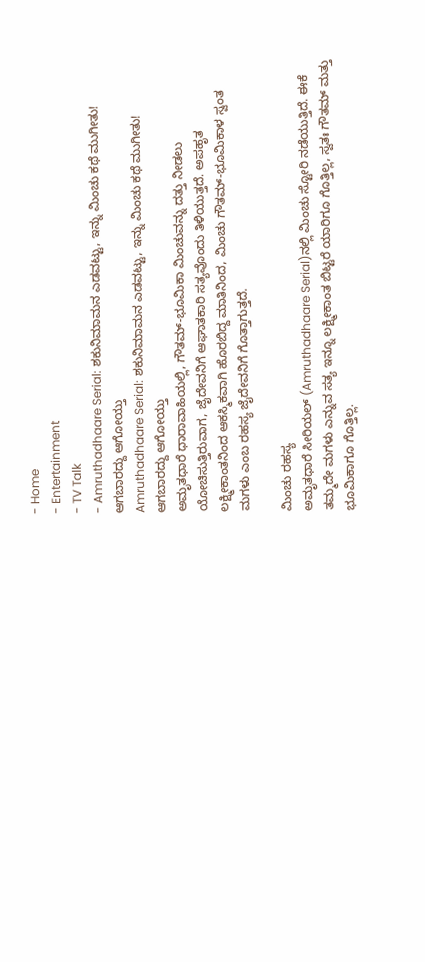- Home
- Entertainment
- TV Talk
- Amruthadhaare Serial: ಶಕುನಿಮಾಮನ ಎಡವಟ್ಟು, ಇನ್ನು ಮಿಂಚು ಕಥೆ ಮುಗೀತು! ಆಗಬಾರದ್ದು ಆಗೋಯ್ತು
Amruthadhaare Serial: ಶಕುನಿಮಾಮನ ಎಡವಟ್ಟು, ಇನ್ನು ಮಿಂಚು ಕಥೆ ಮುಗೀತು! ಆಗಬಾರದ್ದು ಆಗೋಯ್ತು
ಅಮೃತಧಾರೆ ಧಾರಾವಾಹಿಯಲ್ಲಿ, ಗೌತಮ್-ಭೂಮಿಕಾ ಮಿಂಚುವನ್ನು ದತ್ತು ನೀಡಲು ಯೋಚಿಸುತ್ತಿರುವಾಗ, ಜೈದೇವನಿಗೆ ಆಘಾತಕಾರಿ ಸತ್ಯವೊಂದು ತಿಳಿಯುತ್ತದೆ. ಅಪಹೃತ ಲಕ್ಷ್ಮೀಕಾಂತನಿಂದ ಆಕಸ್ಮಿಕವಾಗಿ ಹೊರಬಿದ್ದ ಮಾತಿನಿಂದ, ಮಿಂಚು ಗೌತಮ್-ಭೂಮಿಕಾಳ ಸ್ವಂತ ಮಗಳು ಎಂಬ ರಹಸ್ಯ ಜೈದೇವನಿಗೆ ಗೊತ್ತಾಗುತ್ತದೆ.

ಮಿಂಚು ರಹಸ್ಯ
ಅಮೃತಧಾರೆ ಸೀರಿಯಲ್ (Amruthadhaare Serial)ನಲ್ಲಿ ಮಿಂಚು ಸ್ಟೋರಿ ನಡೆಯುತ್ತಿದೆ. ಈಕೆ ತಮ್ಮದೇ ಮಗಳು ಎನ್ನುವ ಸತ್ಯ ಇನ್ನೂ ಲಕ್ಷ್ಮೀಕಾಂತ ಬಿಟ್ಟರೆ ಯಾರಿಗೂ ಗೊತ್ತಿಲ್ಲ, ಸ್ವತಃ ಗೌತಮ್ ಮತ್ತು ಭೂಮಿಕಾಗೂ ಗೊತ್ತಿಲ್ಲ.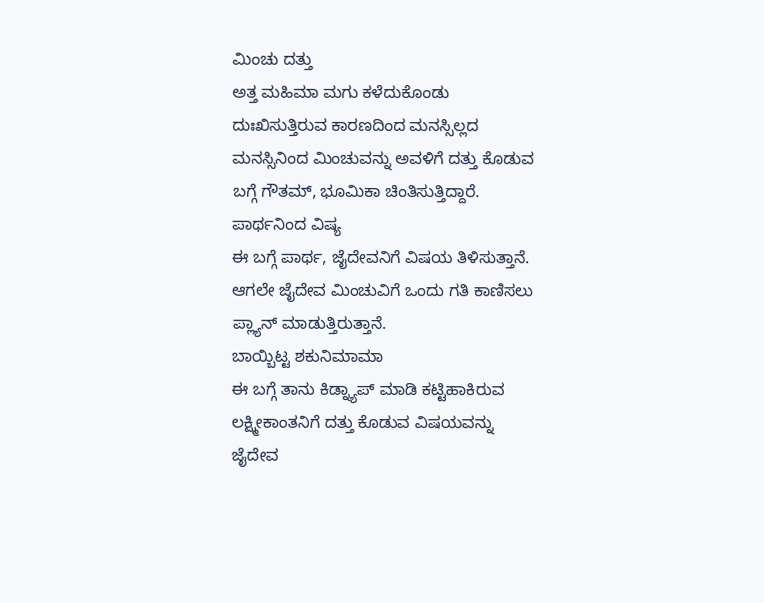ಮಿಂಚು ದತ್ತು
ಅತ್ತ ಮಹಿಮಾ ಮಗು ಕಳೆದುಕೊಂಡು ದುಃಖಿಸುತ್ತಿರುವ ಕಾರಣದಿಂದ ಮನಸ್ಸಿಲ್ಲದ ಮನಸ್ಸಿನಿಂದ ಮಿಂಚುವನ್ನು ಅವಳಿಗೆ ದತ್ತು ಕೊಡುವ ಬಗ್ಗೆ ಗೌತಮ್, ಭೂಮಿಕಾ ಚಿಂತಿಸುತ್ತಿದ್ದಾರೆ.
ಪಾರ್ಥನಿಂದ ವಿಷ್ಯ
ಈ ಬಗ್ಗೆ ಪಾರ್ಥ, ಜೈದೇವನಿಗೆ ವಿಷಯ ತಿಳಿಸುತ್ತಾನೆ. ಆಗಲೇ ಜೈದೇವ ಮಿಂಚುವಿಗೆ ಒಂದು ಗತಿ ಕಾಣಿಸಲು ಪ್ಲ್ಯಾನ್ ಮಾಡುತ್ತಿರುತ್ತಾನೆ.
ಬಾಯ್ಬಿಟ್ಟ ಶಕುನಿಮಾಮಾ
ಈ ಬಗ್ಗೆ ತಾನು ಕಿಡ್ನ್ಯಾಪ್ ಮಾಡಿ ಕಟ್ಟಿಹಾಕಿರುವ ಲಕ್ಷ್ಮೀಕಾಂತನಿಗೆ ದತ್ತು ಕೊಡುವ ವಿಷಯವನ್ನು ಜೈದೇವ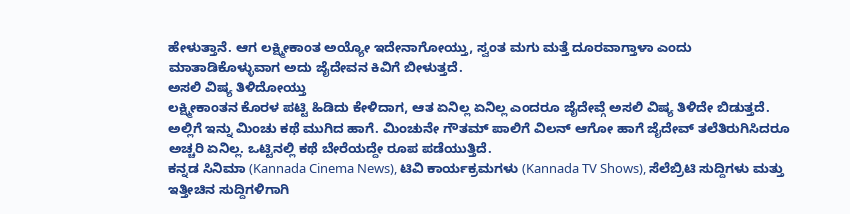ಹೇಳುತ್ತಾನೆ. ಆಗ ಲಕ್ಷ್ಮೀಕಾಂತ ಅಯ್ಯೋ ಇದೇನಾಗೋಯ್ತು, ಸ್ವಂತ ಮಗು ಮತ್ತೆ ದೂರವಾಗ್ತಾಳಾ ಎಂದು ಮಾತಾಡಿಕೊಳ್ಳುವಾಗ ಅದು ಜೈದೇವನ ಕಿವಿಗೆ ಬೀಳುತ್ತದೆ.
ಅಸಲಿ ವಿಷ್ಯ ತಿಳಿದೋಯ್ತು
ಲಕ್ಷ್ಮೀಕಾಂತನ ಕೊರಳ ಪಟ್ಟಿ ಹಿಡಿದು ಕೇಳಿದಾಗ, ಆತ ಏನಿಲ್ಲ ಏನಿಲ್ಲ ಎಂದರೂ ಜೈದೇವ್ಗೆ ಅಸಲಿ ವಿಷ್ಯ ತಿಳಿದೇ ಬಿಡುತ್ತದೆ. ಅಲ್ಲಿಗೆ ಇನ್ನು ಮಿಂಚು ಕಥೆ ಮುಗಿದ ಹಾಗೆ. ಮಿಂಚುನೇ ಗೌತಮ್ ಪಾಲಿಗೆ ವಿಲನ್ ಆಗೋ ಹಾಗೆ ಜೈದೇವ್ ತಲೆತಿರುಗಿಸಿದರೂ ಅಚ್ಚರಿ ಏನಿಲ್ಲ. ಒಟ್ಟಿನಲ್ಲಿ ಕಥೆ ಬೇರೆಯದ್ದೇ ರೂಪ ಪಡೆಯುತ್ತಿದೆ.
ಕನ್ನಡ ಸಿನಿಮಾ (Kannada Cinema News), ಟಿವಿ ಕಾರ್ಯಕ್ರಮಗಳು (Kannada TV Shows), ಸೆಲೆಬ್ರಿಟಿ ಸುದ್ದಿಗಳು ಮತ್ತು ಇತ್ತೀಚಿನ ಸುದ್ದಿಗಳಿಗಾಗಿ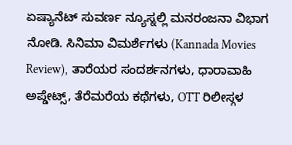ಏಷ್ಯಾನೆಟ್ ಸುವರ್ಣ ನ್ಯೂಸ್ನಲ್ಲಿ ಮನರಂಜನಾ ವಿಭಾಗ ನೋಡಿ. ಸಿನಿಮಾ ವಿಮರ್ಶೆಗಳು (Kannada Movies Review), ತಾರೆಯರ ಸಂದರ್ಶನಗಳು, ಧಾರಾವಾಹಿ ಅಪ್ಡೇಟ್ಸ್, ತೆರೆಮರೆಯ ಕಥೆಗಳು, OTT ರಿಲೀಸ್ಗಳ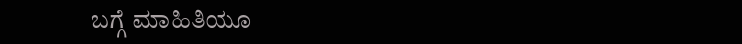ಬಗ್ಗೆ ಮಾಹಿತಿಯೂ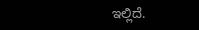ಇಲ್ಲಿದೆ.